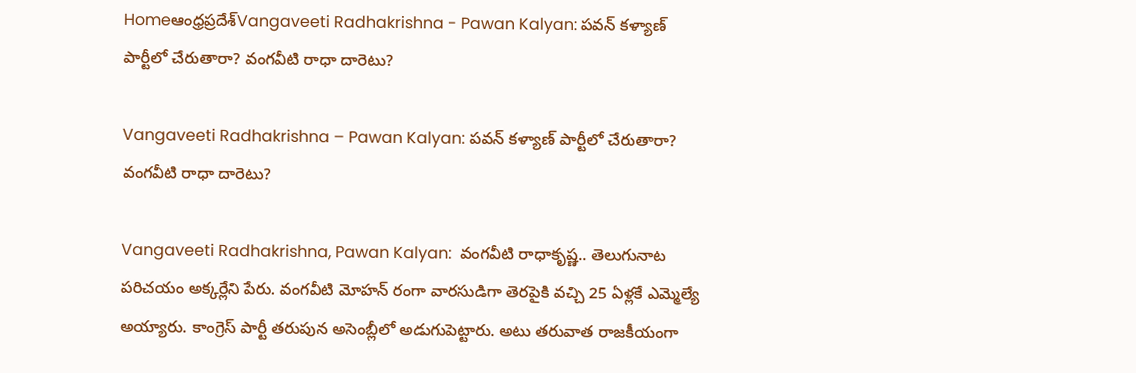Homeఆంధ్రప్రదేశ్‌Vangaveeti Radhakrishna - Pawan Kalyan: పవన్ కళ్యాణ్ పార్టీలో చేరుతారా? వంగవీటి రాధా దారెటు?

Vangaveeti Radhakrishna – Pawan Kalyan: పవన్ కళ్యాణ్ పార్టీలో చేరుతారా? వంగవీటి రాధా దారెటు?

Vangaveeti Radhakrishna, Pawan Kalyan:  వంగవీటి రాధాకృష్ణ.. తెలుగునాట పరిచయం అక్కర్లేని పేరు. వంగవీటి మోహన్ రంగా వారసుడిగా తెరపైకి వచ్చి 25 ఏళ్లకే ఎమ్మెల్యే అయ్యారు. కాంగ్రెస్ పార్టీ తరుపున అసెంబ్లీలో అడుగుపెట్టారు. అటు తరువాత రాజకీయంగా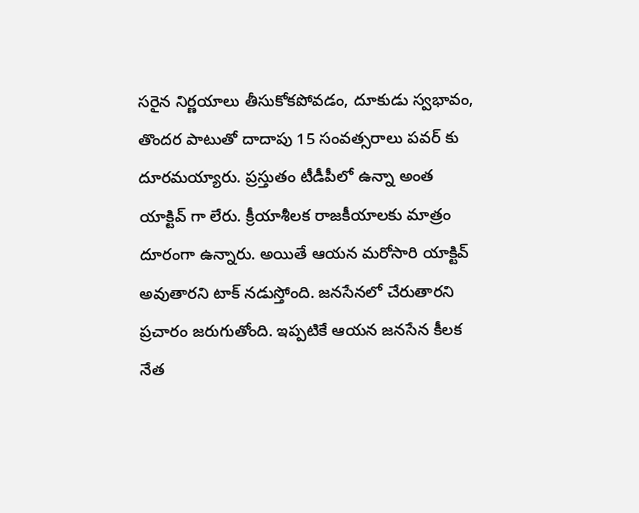సరైన నిర్ణయాలు తీసుకోకపోవడం, దూకుడు స్వభావం, తొందర పాటుతో దాదాపు 15 సంవత్సరాలు పవర్ కు దూరమయ్యారు. ప్రస్తుతం టీడీపీలో ఉన్నా అంత యాక్టివ్ గా లేరు. క్రీయాశీలక రాజకీయాలకు మాత్రం దూరంగా ఉన్నారు. అయితే ఆయన మరోసారి యాక్టివ్ అవుతారని టాక్ నడుస్తోంది. జనసేనలో చేరుతారని ప్రచారం జరుగుతోంది. ఇప్పటికే ఆయన జనసేన కీలక నేత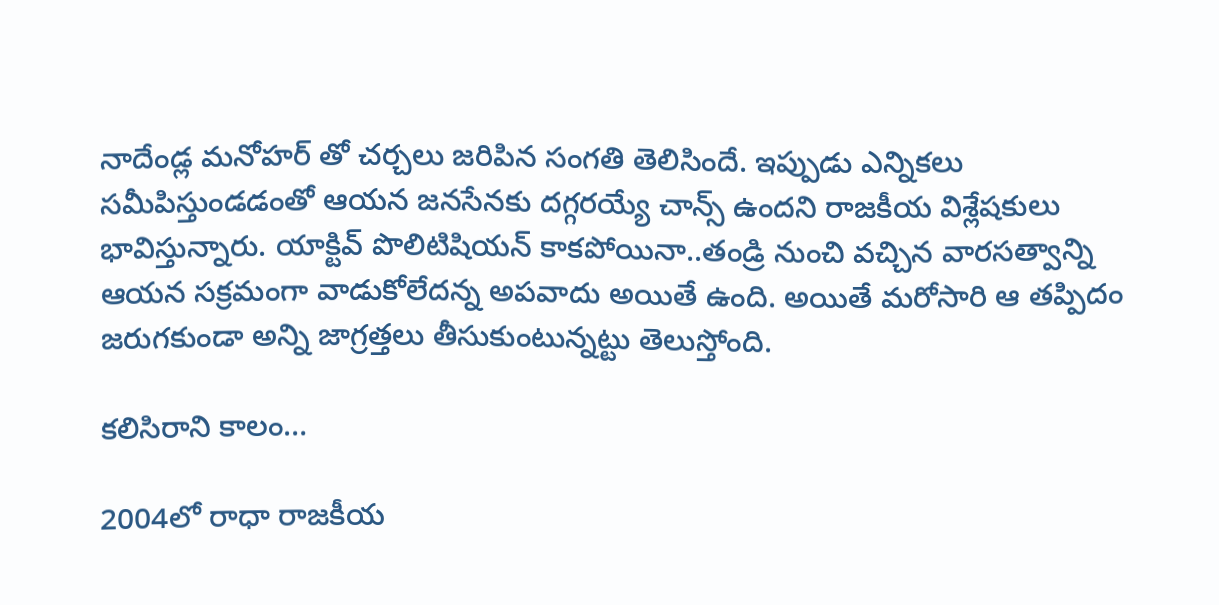నాదేండ్ల మనోహర్ తో చర్చలు జరిపిన సంగతి తెలిసిందే. ఇప్పుడు ఎన్నికలు సమీపిస్తుండడంతో ఆయన జనసేనకు దగ్గరయ్యే చాన్స్ ఉందని రాజకీయ విశ్లేషకులు భావిస్తున్నారు. యాక్టివ్ పొలిటిషియన్ కాకపోయినా..తండ్రి నుంచి వచ్చిన వారసత్వాన్ని ఆయన సక్రమంగా వాడుకోలేదన్న అపవాదు అయితే ఉంది. అయితే మరోసారి ఆ తప్పిదం జరుగకుండా అన్ని జాగ్రత్తలు తీసుకుంటున్నట్టు తెలుస్తోంది.

కలిసిరాని కాలం…

2004లో రాధా రాజకీయ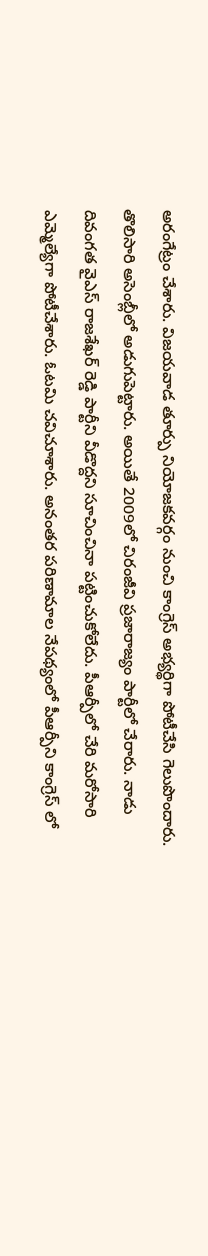అరంగేట్రం చేశారు. విజయవాడ తూర్పు నియోజకవర్గం నుంచి కాంగ్రెస్ అభ్యర్థిగా పోటీచేసి గెలుపొందారు. తొలిసారి అసెంబ్లీలో అడుగుపెట్టారు. అయితే 2009లో చిరంజీవి ప్రజారాజ్యం పార్టీలో చేరారు. నాడు దివంగత వైఎస్ రాజశేఖర్ రెడ్డి పార్టీని వీడొద్దని సూచించినా పట్టించుకోలేదు. పీఆర్పీలో చేరి మరోసారి ఎమ్మెల్యేగా పోటీచేశారు. ఓటమి చవిచూశారు. అనంతర పరిణామాల నేపథ్యంలో పీఆర్పీని కాంగ్రెస్ లో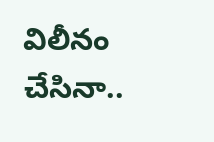విలీనం చేసినా..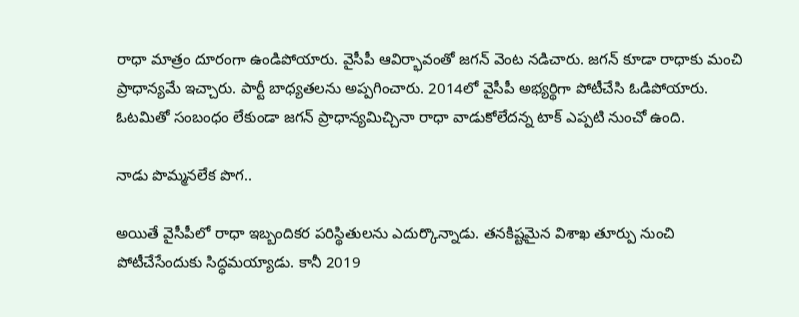రాధా మాత్రం దూరంగా ఉండిపోయారు. వైసీపీ ఆవిర్భావంతో జగన్ వెంట నడిచారు. జగన్ కూడా రాధాకు మంచి ప్రాధాన్యమే ఇచ్చారు. పార్టీ బాధ్యతలను అప్పగించారు. 2014లో వైసీపీ అభ్యర్థిగా పోటీచేసి ఓడిపోయారు. ఓటమితో సంబంధం లేకుండా జగన్ ప్రాధాన్యమిచ్చినా రాధా వాడుకోలేదన్న టాక్ ఎప్పటి నుంచో ఉంది.

నాడు పొమ్మనలేక పొగ..

అయితే వైసీపీలో రాధా ఇబ్బందికర పరిస్థితులను ఎదుర్కొన్నాడు. తనకిష్టమైన విశాఖ తూర్పు నుంచి పోటీచేసేందుకు సిద్ధమయ్యాడు. కానీ 2019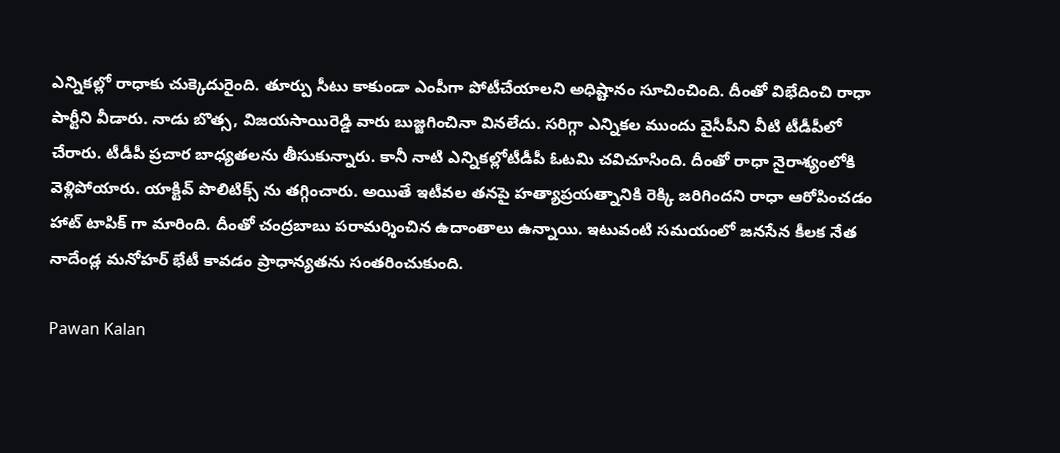ఎన్నికల్లో రాధాకు చుక్కెదురైంది. తూర్పు సీటు కాకుండా ఎంపీగా పోటీచేయాలని అధిష్టానం సూచించింది. దీంతో విభేదించి రాధా పార్టీని వీడారు. నాడు బొత్స, విజయసాయిరెడ్డి వారు బుజ్జగించినా వినలేదు. సరిగ్గా ఎన్నికల ముందు వైసీపీని వీటి టీడీపీలో చేరారు. టీడీపీ ప్రచార బాధ్యతలను తీసుకున్నారు. కానీ నాటి ఎన్నికల్లోటీడీపీ ఓటమి చవిచూసింది. దీంతో రాధా నైరాశ్యంలోకి వెళ్లిపోయారు. యాక్టివ్ పొలిటిక్స్ ను తగ్గించారు. అయితే ఇటీవల తనపై హత్యాప్రయత్నానికి రెక్కి జరిగిందని రాధా ఆరోపించడం హాట్ టాపిక్ గా మారింది. దీంతో చంద్రబాబు పరామర్శించిన ఉదాంతాలు ఉన్నాయి. ఇటువంటి సమయంలో జనసేన కీలక నేత నాదేండ్ల మనోహర్ భేటీ కావడం ప్రాధాన్యతను సంతరించుకుంది.

Pawan Kalan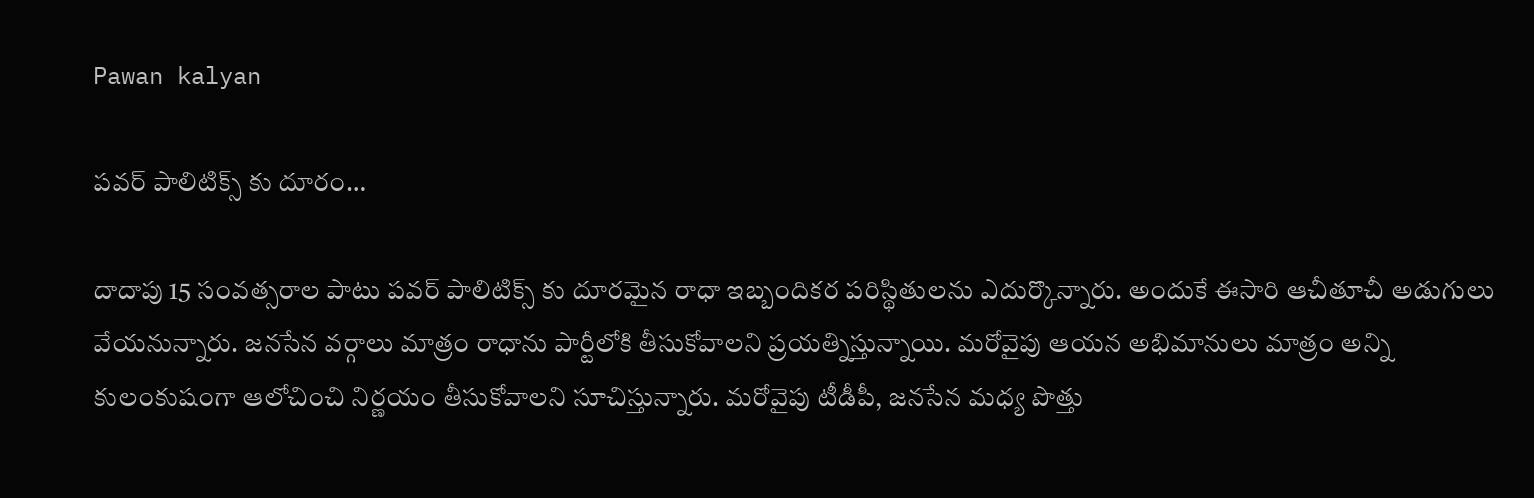Pawan kalyan

పవర్ పాలిటిక్స్ కు దూరం…

దాదాపు 15 సంవత్సరాల పాటు పవర్ పాలిటిక్స్ కు దూరమైన రాధా ఇబ్బందికర పరిస్థితులను ఎదుర్కొన్నారు. అందుకే ఈసారి ఆచీతూచీ అడుగులు వేయనున్నారు. జనసేన వర్గాలు మాత్రం రాధాను పార్టీలోకి తీసుకోవాలని ప్రయత్నిస్తున్నాయి. మరోవైపు ఆయన అభిమానులు మాత్రం అన్ని కులంకుషంగా ఆలోచించి నిర్ణయం తీసుకోవాలని సూచిస్తున్నారు. మరోవైపు టీడీపీ, జనసేన మధ్య పొత్తు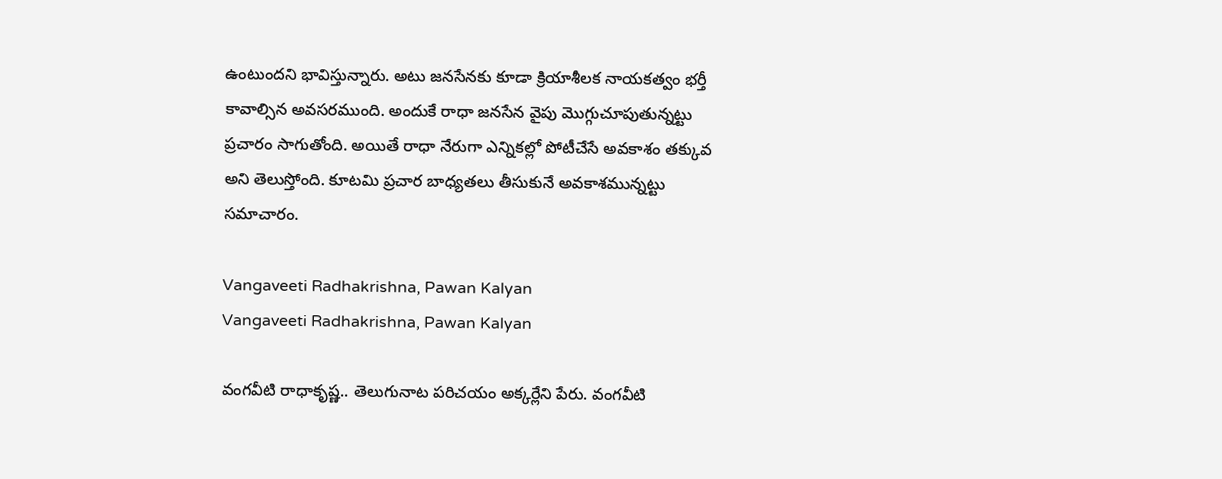ఉంటుందని భావిస్తున్నారు. అటు జనసేనకు కూడా క్రియాశీలక నాయకత్వం భర్తీ కావాల్సిన అవసరముంది. అందుకే రాధా జనసేన వైపు మొగ్గుచూపుతున్నట్టు ప్రచారం సాగుతోంది. అయితే రాధా నేరుగా ఎన్నికల్లో పోటీచేసే అవకాశం తక్కువ అని తెలుస్తోంది. కూటమి ప్రచార బాధ్యతలు తీసుకునే అవకాశమున్నట్టు సమాచారం.

Vangaveeti Radhakrishna, Pawan Kalyan
Vangaveeti Radhakrishna, Pawan Kalyan

వంగవీటి రాధాకృష్ణ.. తెలుగునాట పరిచయం అక్కర్లేని పేరు. వంగవీటి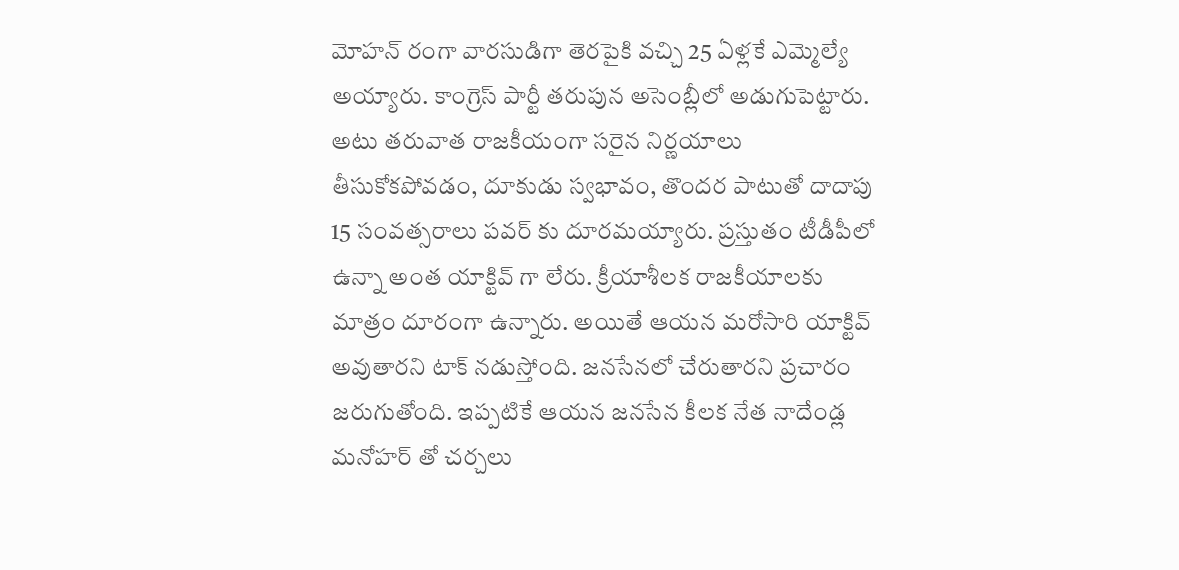మోహన్ రంగా వారసుడిగా తెరపైకి వచ్చి 25 ఏళ్లకే ఎమ్మెల్యే అయ్యారు. కాంగ్రెస్ పార్టీ తరుపున అసెంబ్లీలో అడుగుపెట్టారు. అటు తరువాత రాజకీయంగా సరైన నిర్ణయాలు తీసుకోకపోవడం, దూకుడు స్వభావం, తొందర పాటుతో దాదాపు 15 సంవత్సరాలు పవర్ కు దూరమయ్యారు. ప్రస్తుతం టీడీపీలో ఉన్నా అంత యాక్టివ్ గా లేరు. క్రీయాశీలక రాజకీయాలకు మాత్రం దూరంగా ఉన్నారు. అయితే ఆయన మరోసారి యాక్టివ్ అవుతారని టాక్ నడుస్తోంది. జనసేనలో చేరుతారని ప్రచారం జరుగుతోంది. ఇప్పటికే ఆయన జనసేన కీలక నేత నాదేండ్ల మనోహర్ తో చర్చలు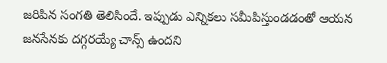జరిపిన సంగతి తెలిసిందే. ఇప్పుడు ఎన్నికలు సమీపిస్తుండడంతో ఆయన జనసేనకు దగ్గరయ్యే చాన్స్ ఉందని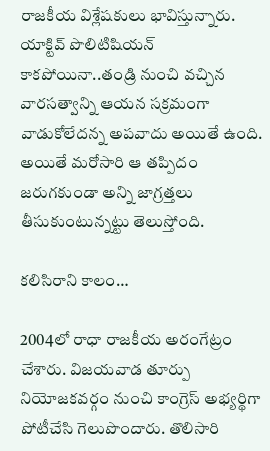రాజకీయ విశ్లేషకులు భావిస్తున్నారు. యాక్టివ్ పొలిటిషియన్ కాకపోయినా..తండ్రి నుంచి వచ్చిన వారసత్వాన్ని ఆయన సక్రమంగా వాడుకోలేదన్న అపవాదు అయితే ఉంది. అయితే మరోసారి ఆ తప్పిదం జరుగకుండా అన్ని జాగ్రత్తలు తీసుకుంటున్నట్టు తెలుస్తోంది.

కలిసిరాని కాలం…

2004లో రాధా రాజకీయ అరంగేట్రం చేశారు. విజయవాడ తూర్పు నియోజకవర్గం నుంచి కాంగ్రెస్ అభ్యర్థిగా పోటీచేసి గెలుపొందారు. తొలిసారి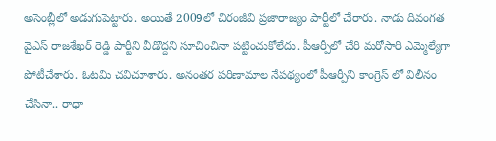అసెంబ్లీలో అడుగుపెట్టారు. అయితే 2009లో చిరంజీవి ప్రజారాజ్యం పార్టీలో చేరారు. నాడు దివంగత వైఎస్ రాజశేఖర్ రెడ్డి పార్టీని వీడొద్దని సూచించినా పట్టించుకోలేదు. పీఆర్పీలో చేరి మరోసారి ఎమ్మెల్యేగా పోటీచేశారు. ఓటమి చవిచూశారు. అనంతర పరిణామాల నేపథ్యంలో పీఆర్పీని కాంగ్రెస్ లో విలీనం చేసినా.. రాధా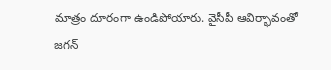మాత్రం దూరంగా ఉండిపోయారు. వైసీపీ ఆవిర్భావంతో జగన్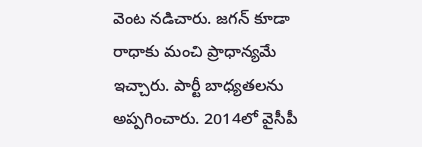వెంట నడిచారు. జగన్ కూడా రాధాకు మంచి ప్రాధాన్యమే ఇచ్చారు. పార్టీ బాధ్యతలను అప్పగించారు. 2014లో వైసీపీ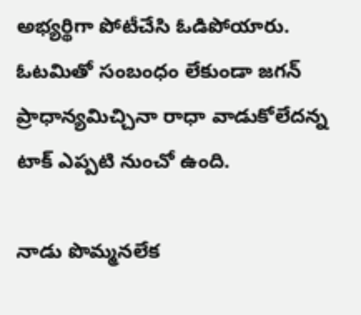అభ్యర్థిగా పోటీచేసి ఓడిపోయారు. ఓటమితో సంబంధం లేకుండా జగన్ ప్రాధాన్యమిచ్చినా రాధా వాడుకోలేదన్న టాక్ ఎప్పటి నుంచో ఉంది.

నాడు పొమ్మనలేక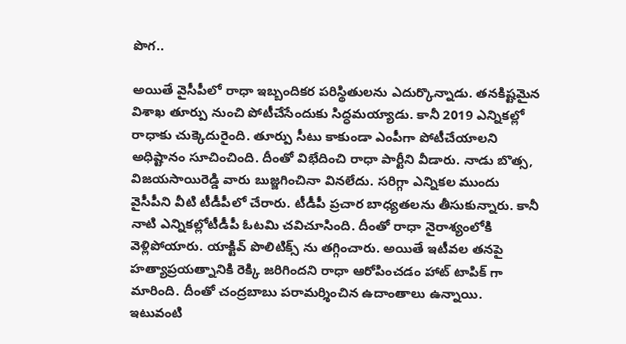పొగ..

అయితే వైసీపీలో రాధా ఇబ్బందికర పరిస్థితులను ఎదుర్కొన్నాడు. తనకిష్టమైన విశాఖ తూర్పు నుంచి పోటీచేసేందుకు సిద్ధమయ్యాడు. కానీ 2019 ఎన్నికల్లో రాధాకు చుక్కెదురైంది. తూర్పు సీటు కాకుండా ఎంపీగా పోటీచేయాలని అధిష్టానం సూచించింది. దీంతో విభేదించి రాధా పార్టీని వీడారు. నాడు బొత్స, విజయసాయిరెడ్డి వారు బుజ్జగించినా వినలేదు. సరిగ్గా ఎన్నికల ముందు వైసీపీని వీటి టీడీపీలో చేరారు. టీడీపీ ప్రచార బాధ్యతలను తీసుకున్నారు. కానీ నాటి ఎన్నికల్లోటీడీపీ ఓటమి చవిచూసింది. దీంతో రాధా నైరాశ్యంలోకి వెళ్లిపోయారు. యాక్టివ్ పొలిటిక్స్ ను తగ్గించారు. అయితే ఇటీవల తనపై హత్యాప్రయత్నానికి రెక్కి జరిగిందని రాధా ఆరోపించడం హాట్ టాపిక్ గా మారింది. దీంతో చంద్రబాబు పరామర్శించిన ఉదాంతాలు ఉన్నాయి. ఇటువంటి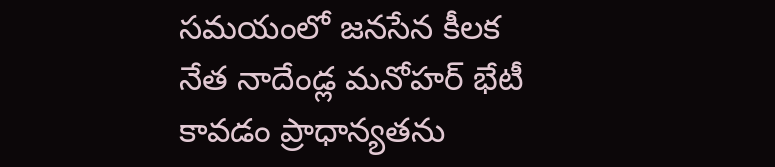సమయంలో జనసేన కీలక నేత నాదేండ్ల మనోహర్ భేటీ కావడం ప్రాధాన్యతను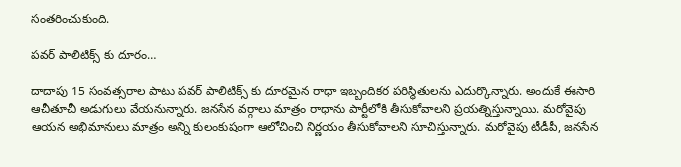సంతరించుకుంది.

పవర్ పాలిటిక్స్ కు దూరం…

దాదాపు 15 సంవత్సరాల పాటు పవర్ పాలిటిక్స్ కు దూరమైన రాధా ఇబ్బందికర పరిస్థితులను ఎదుర్కొన్నారు. అందుకే ఈసారి ఆచీతూచీ అడుగులు వేయనున్నారు. జనసేన వర్గాలు మాత్రం రాధాను పార్టీలోకి తీసుకోవాలని ప్రయత్నిస్తున్నాయి. మరోవైపు ఆయన అభిమానులు మాత్రం అన్ని కులంకుషంగా ఆలోచించి నిర్ణయం తీసుకోవాలని సూచిస్తున్నారు. మరోవైపు టీడీపీ, జనసేన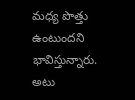మధ్య పొత్తు ఉంటుందని భావిస్తున్నారు. అటు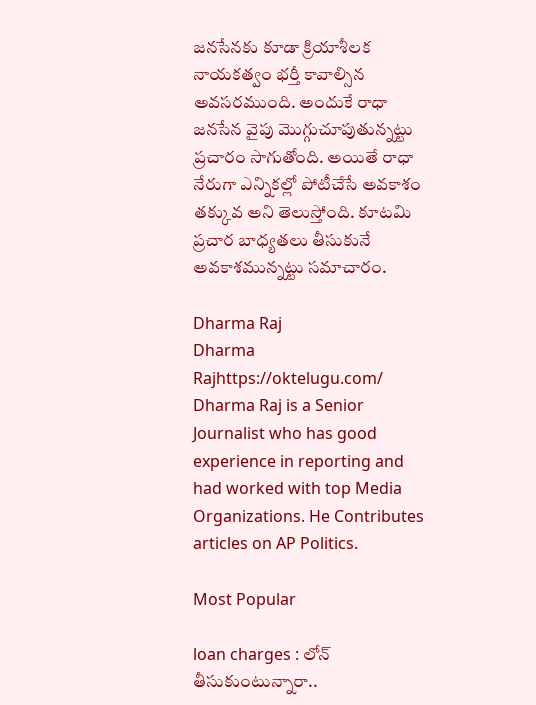జనసేనకు కూడా క్రియాశీలక నాయకత్వం భర్తీ కావాల్సిన అవసరముంది. అందుకే రాధా జనసేన వైపు మొగ్గుచూపుతున్నట్టు ప్రచారం సాగుతోంది. అయితే రాధా నేరుగా ఎన్నికల్లో పోటీచేసే అవకాశం తక్కువ అని తెలుస్తోంది. కూటమి ప్రచార బాధ్యతలు తీసుకునే అవకాశమున్నట్టు సమాచారం.

Dharma Raj
Dharma Rajhttps://oktelugu.com/
Dharma Raj is a Senior Journalist who has good experience in reporting and had worked with top Media Organizations. He Contributes articles on AP Politics.

Most Popular

loan charges : లోన్ తీసుకుంటున్నారా..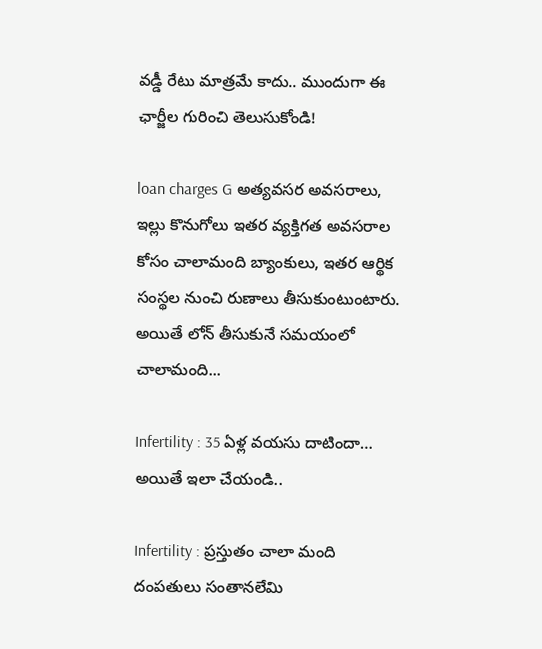వడ్డీ రేటు మాత్రమే కాదు.. ముందుగా ఈ ఛార్జీల గురించి తెలుసుకోండి!

loan charges G అత్యవసర అవసరాలు, ఇల్లు కొనుగోలు ఇతర వ్యక్తిగత అవసరాల కోసం చాలామంది బ్యాంకులు, ఇతర ఆర్థిక సంస్థల నుంచి రుణాలు తీసుకుంటుంటారు. అయితే లోన్ తీసుకునే సమయంలో చాలామంది...

Infertility : 35 ఏళ్ల వయసు దాటిందా… అయితే ఇలా చేయండి..

Infertility : ప్రస్తుతం చాలా మంది దంపతులు సంతానలేమి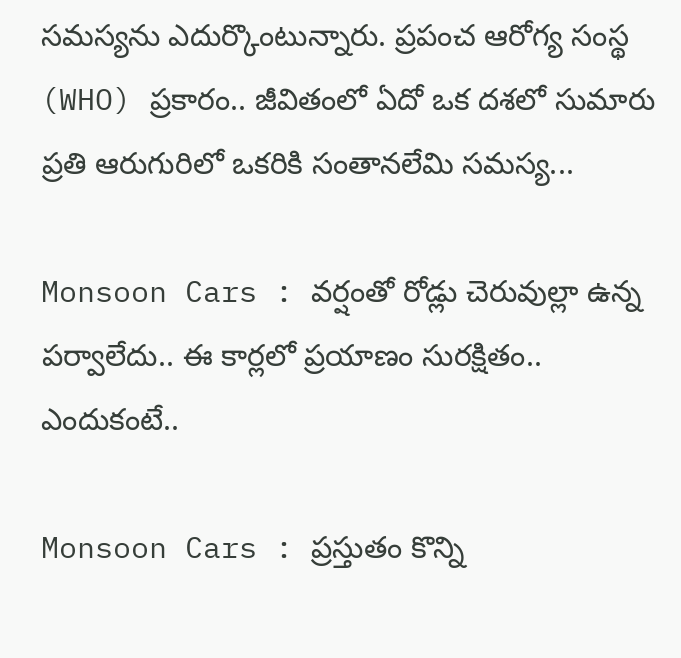సమస్యను ఎదుర్కొంటున్నారు. ప్రపంచ ఆరోగ్య సంస్థ (WHO) ప్రకారం.. జీవితంలో ఏదో ఒక దశలో సుమారు ప్రతి ఆరుగురిలో ఒకరికి సంతానలేమి సమస్య...

Monsoon Cars : వర్షంతో రోడ్లు చెరువుల్లా ఉన్న పర్వాలేదు.. ఈ కార్లలో ప్రయాణం సురక్షితం.. ఎందుకంటే..

Monsoon Cars : ప్రస్తుతం కొన్ని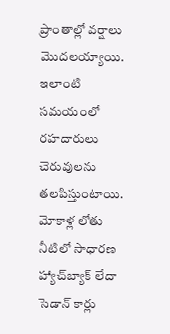ప్రాంతాల్లో వర్షాలు మొదలయ్యాయి. ఇలాంటి సమయంలో రహదారులు చెరువులను తలపిస్తుంటాయి. మోకాళ్ల లోతు నీటిలో సాధారణ హ్యాచ్‌బ్యాక్ లేదా సెడాన్ కార్లు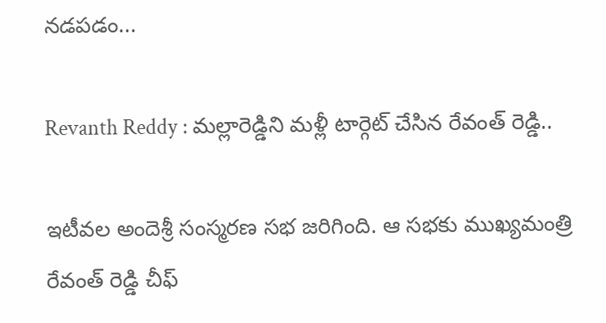నడపడం...

Revanth Reddy : మల్లారెడ్డిని మళ్లీ టార్గెట్ చేసిన రేవంత్ రెడ్డి..

ఇటీవల అందెశ్రీ సంస్మరణ సభ జరిగింది. ఆ సభకు ముఖ్యమంత్రి రేవంత్ రెడ్డి చీఫ్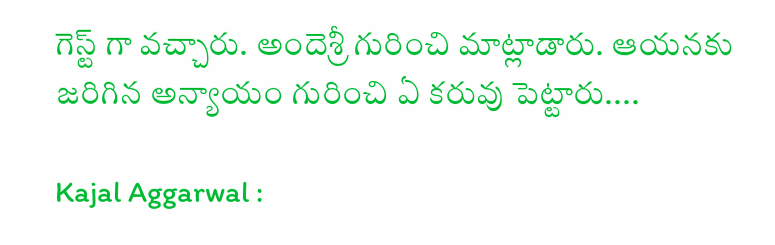గెస్ట్ గా వచ్చారు. అందెశ్రీ గురించి మాట్లాడారు. ఆయనకు జరిగిన అన్యాయం గురించి ఏ కరువు పెట్టారు....

Kajal Aggarwal :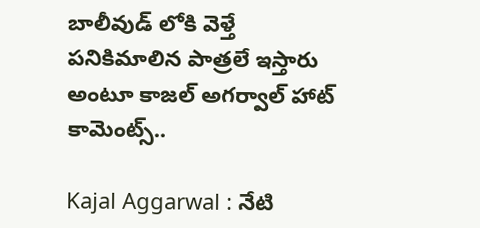బాలీవుడ్ లోకి వెళ్తే పనికిమాలిన పాత్రలే ఇస్తారు అంటూ కాజల్ అగర్వాల్ హాట్ కామెంట్స్..

Kajal Aggarwal : నేటి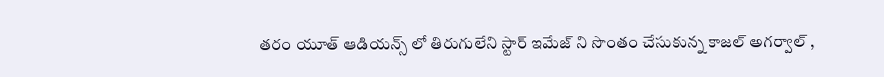తరం యూత్ ఆడియన్స్ లో తిరుగులేని స్టార్ ఇమేజ్ ని సొంతం చేసుకున్న కాజల్ అగర్వాల్ ,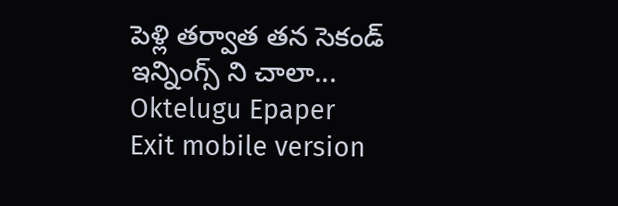పెళ్లి తర్వాత తన సెకండ్ ఇన్నింగ్స్ ని చాలా...
Oktelugu Epaper
Exit mobile version